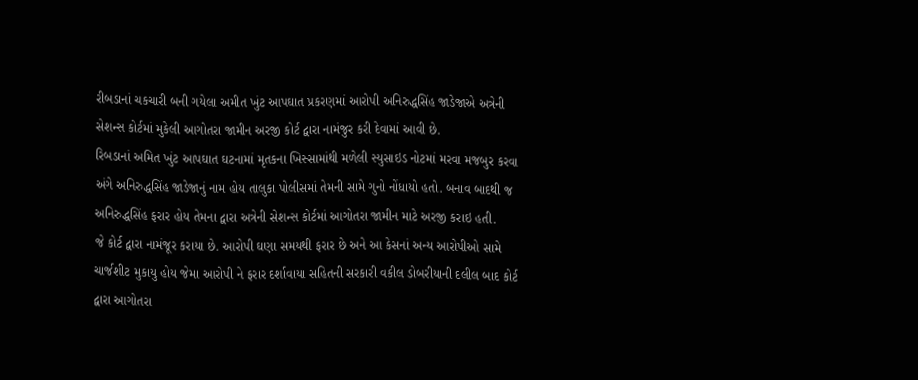રીબડાનાં ચકચારી બની ગયેલા અમીત ખુંટ આપઘાત પ્રકરણમાં આરોપી અનિરુદ્ધસિંહ જાડેજાએ અત્રેની સેશન્સ કોર્ટમાં મુકેલી આગોતરા જામીન અરજી કોર્ટ દ્વારા નામંજુર કરી દેવામાં આવી છે.
રિબડાનાં અમિત ખુંટ આપઘાત ઘટનામાં મૃતકના ખિસ્સામાંથી મળેલી સ્યુસાઇડ નોટમાં મરવા મજબુર કરવા અંગે અનિરુદ્ધસિંહ જાડેજાનું નામ હોય તાલુકા પોલીસમાં તેમની સામે ગુનો નોંધાયો હતો. બનાવ બાદથી જ અનિરુદ્ધસિંહ ફરાર હોય તેમના દ્વારા અત્રેની સેશન્સ કોર્ટમાં આગોતરા જામીન માટે અરજી કરાઇ હતી.
જે કોર્ટ દ્વારા નામંજૂર કરાયા છે. આરોપી ઘણા સમયથી ફરાર છે અને આ કેસનાં અન્ય આરોપીઓ સામે ચાર્જશીટ મુકાયુ હોય જેમા આરોપી ને ફરાર દર્શાવાયા સહિતની સરકારી વકીલ ડોબરીયાની દલીલ બાદ કોર્ટ દ્વારા આગોતરા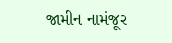જામીન નામંજૂર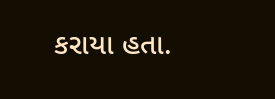કરાયા હતા.